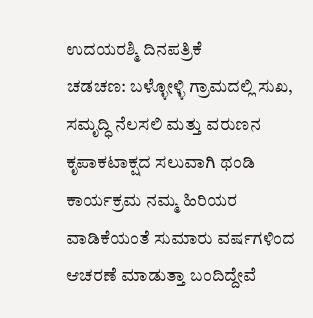ಉದಯರಶ್ಮಿ ದಿನಪತ್ರಿಕೆ
ಚಡಚಣ: ಬಳ್ಳೋಳ್ಳಿ ಗ್ರಾಮದಲ್ಲಿ ಸುಖ, ಸಮೃದ್ಧಿ ನೆಲಸಲಿ ಮತ್ತು ವರುಣನ ಕೃಪಾಕಟಾಕ್ಷದ ಸಲುವಾಗಿ ಥಂಡಿ ಕಾರ್ಯಕ್ರಮ ನಮ್ಮ ಹಿರಿಯರ ವಾಡಿಕೆಯಂತೆ ಸುಮಾರು ವರ್ಷಗಳಿಂದ ಆಚರಣೆ ಮಾಡುತ್ತಾ ಬಂದಿದ್ದೇವೆ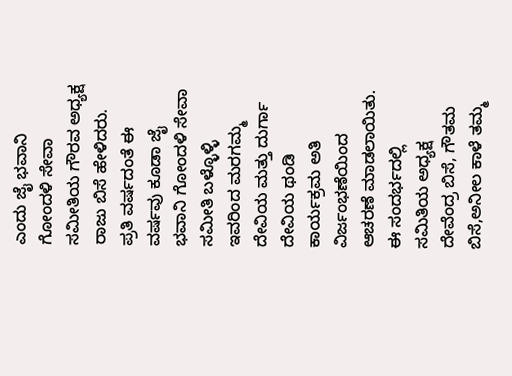ಎಂದು ಜೈ ಭವಾನಿ ಗೋಂದಳಿ ಸೇವಾ ಸಮೀತಿಯ ಗೌರವ ಅಧ್ಯಕ್ಷ ರಾಜು ಬಿಸೆ ಹೇಳಿದರು.
ಪ್ರತಿ ವರ್ಷದಂತೆ ಈ ವರ್ಷವು ಕೂಡಾ ಜೈ ಭವಾನಿ ಗೋಂದಳಿ ಸೇವಾ ಸಮೀತಿ ಬಳ್ಳೊಳ್ಳಿ ಇವರಿಂದ ಮರಗಮ್ಮ ದೇವಿಯ ಮತ್ತು ದುರ್ಗಾ ದೇವಿಯ ಥಂಡಿ ಕಾರ್ಯಕ್ರಮ ಅತಿ ವಿರ್ಜಂಭಣೆಯಿಂದ ಆಚರಣೆ ಮಾಡಲಾಯಿತು.
ಈ ಸಂದರ್ಭದಲ್ಲಿ ಸಮಿತಿಯ ಅಧ್ಯಕ್ಷ ದೇವೆಂದ್ರ ಬಿಸೆ, ಗೌತಮ ಬಿಸೆ,ಅನೀಲ ಕಾಳೆ ತಮ್ಮ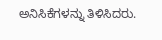ಅನಿಸಿಕೆಗಳನ್ನು ತಿಳಿಸಿದರು.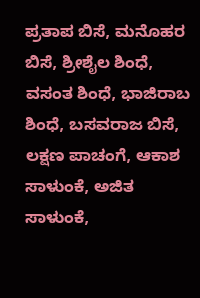ಪ್ರತಾಪ ಬಿಸೆ, ಮನೊಹರ ಬಿಸೆ, ಶ್ರೀಶೈಲ ಶಿಂಧೆ, ವಸಂತ ಶಿಂಧೆ, ಭಾಜಿರಾಬ ಶಿಂಧೆ, ಬಸವರಾಜ ಬಿಸೆ, ಲಕ್ಷಣ ಪಾಚಂಗೆ, ಆಕಾಶ ಸಾಳುಂಕೆ, ಅಜಿತ ಸಾಳುಂಕೆ,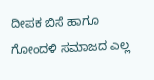ದೀಪಕ ಬಿಸೆ ಹಾಗೂ ಗೋಂದಳಿ ಸಮಾಜದ ಎಲ್ಲ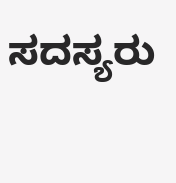ಸದಸ್ಯರು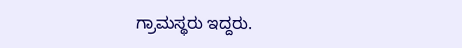ಗ್ರಾಮಸ್ಥರು ಇದ್ದರು.